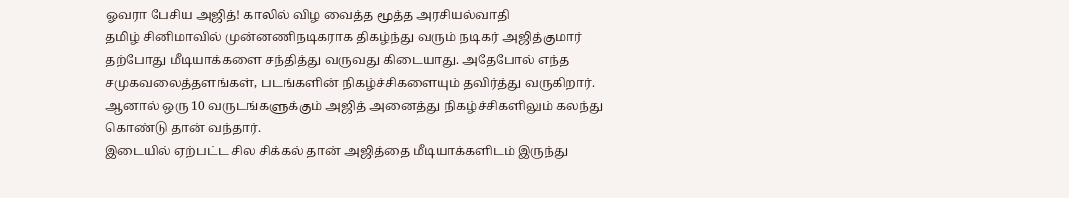ஓவரா பேசிய அஜித்! காலில் விழ வைத்த மூத்த அரசியல்வாதி
தமிழ் சினிமாவில் முன்னணிநடிகராக திகழ்ந்து வரும் நடிகர் அஜித்குமார் தற்போது மீடியாக்களை சந்தித்து வருவது கிடையாது. அதேபோல் எந்த சமுகவலைத்தளங்கள், படங்களின் நிகழ்ச்சிகளையும் தவிர்த்து வருகிறார். ஆனால் ஒரு 10 வருடங்களுக்கும் அஜித் அனைத்து நிகழ்ச்சிகளிலும் கலந்து கொண்டு தான் வந்தார்.
இடையில் ஏற்பட்ட சில சிக்கல் தான் அஜித்தை மீடியாக்களிடம் இருந்து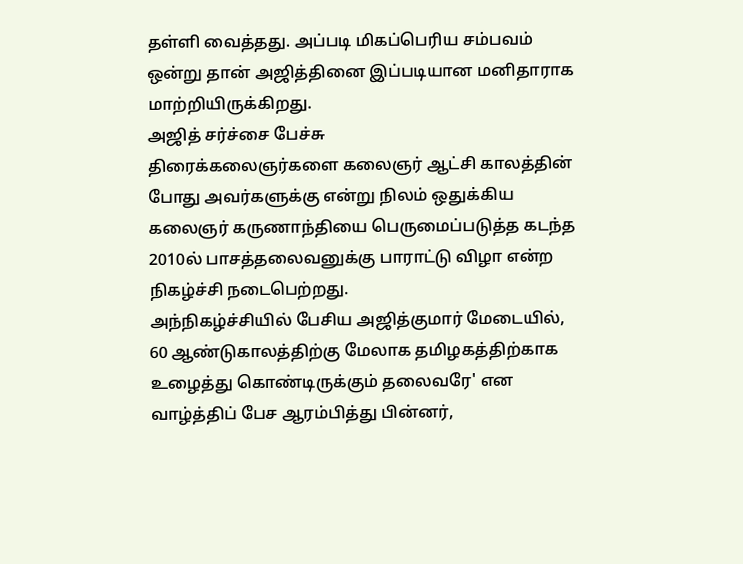தள்ளி வைத்தது. அப்படி மிகப்பெரிய சம்பவம் ஒன்று தான் அஜித்தினை இப்படியான மனிதாராக மாற்றியிருக்கிறது.
அஜித் சர்ச்சை பேச்சு
திரைக்கலைஞர்களை கலைஞர் ஆட்சி காலத்தின் போது அவர்களுக்கு என்று நிலம் ஒதுக்கிய கலைஞர் கருணாந்தியை பெருமைப்படுத்த கடந்த 2010ல் பாசத்தலைவனுக்கு பாராட்டு விழா என்ற நிகழ்ச்சி நடைபெற்றது.
அந்நிகழ்ச்சியில் பேசிய அஜித்குமார் மேடையில், 60 ஆண்டுகாலத்திற்கு மேலாக தமிழகத்திற்காக உழைத்து கொண்டிருக்கும் தலைவரே' என வாழ்த்திப் பேச ஆரம்பித்து பின்னர்,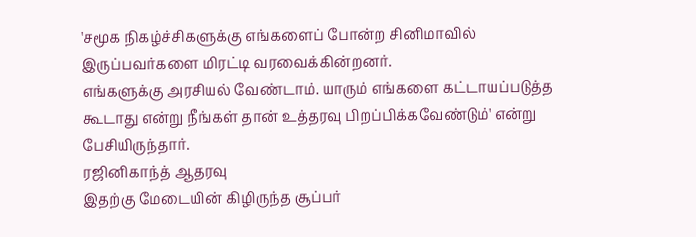'சமூக நிகழ்ச்சிகளுக்கு எங்களைப் போன்ற சினிமாவில் இருப்பவர்களை மிரட்டி வரவைக்கின்றனர்.
எங்களுக்கு அரசியல் வேண்டாம். யாரும் எங்களை கட்டாயப்படுத்த கூடாது என்று நீங்கள் தான் உத்தரவு பிறப்பிக்கவேண்டும்' என்று பேசியிருந்தார்.
ரஜினிகாந்த் ஆதரவு
இதற்கு மேடையின் கிழிருந்த சூப்பர்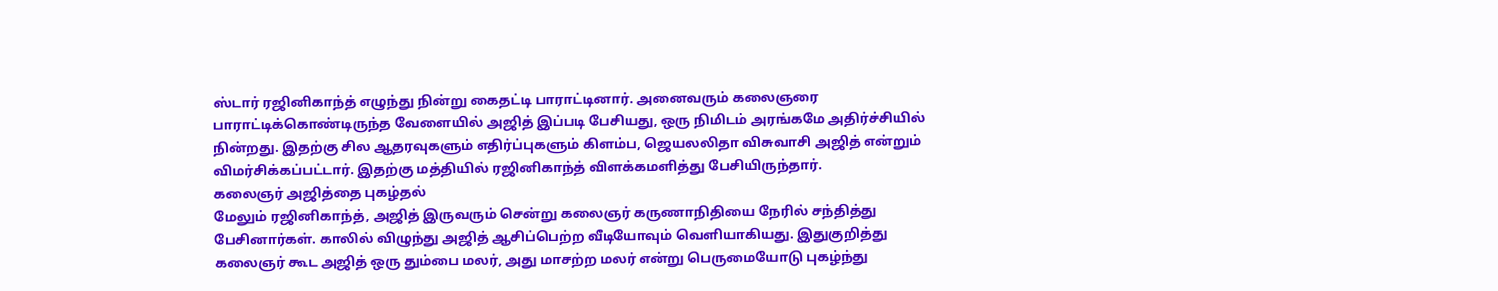ஸ்டார் ரஜினிகாந்த் எழுந்து நின்று கைதட்டி பாராட்டினார். அனைவரும் கலைஞரை பாராட்டிக்கொண்டிருந்த வேளையில் அஜித் இப்படி பேசியது, ஒரு நிமிடம் அரங்கமே அதிர்ச்சியில் நின்றது. இதற்கு சில ஆதரவுகளும் எதிர்ப்புகளும் கிளம்ப, ஜெயலலிதா விசுவாசி அஜித் என்றும் விமர்சிக்கப்பட்டார். இதற்கு மத்தியில் ரஜினிகாந்த் விளக்கமளித்து பேசியிருந்தார்.
கலைஞர் அஜித்தை புகழ்தல்
மேலும் ரஜினிகாந்த், அஜித் இருவரும் சென்று கலைஞர் கருணாநிதியை நேரில் சந்தித்து பேசினார்கள். காலில் விழுந்து அஜித் ஆசிப்பெற்ற வீடியோவும் வெளியாகியது. இதுகுறித்து கலைஞர் கூட அஜித் ஒரு தும்பை மலர், அது மாசற்ற மலர் என்று பெருமையோடு புகழ்ந்து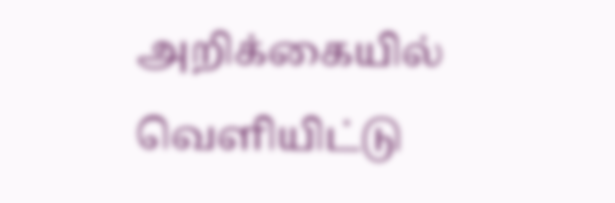அறிக்கையில் வெளியிட்டு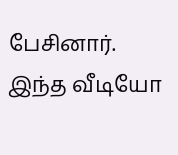பேசினார். இந்த வீடியோ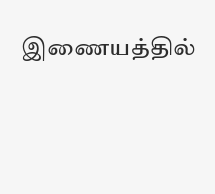இணையத்தில்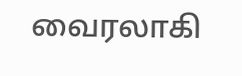வைரலாகி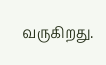வருகிறது.